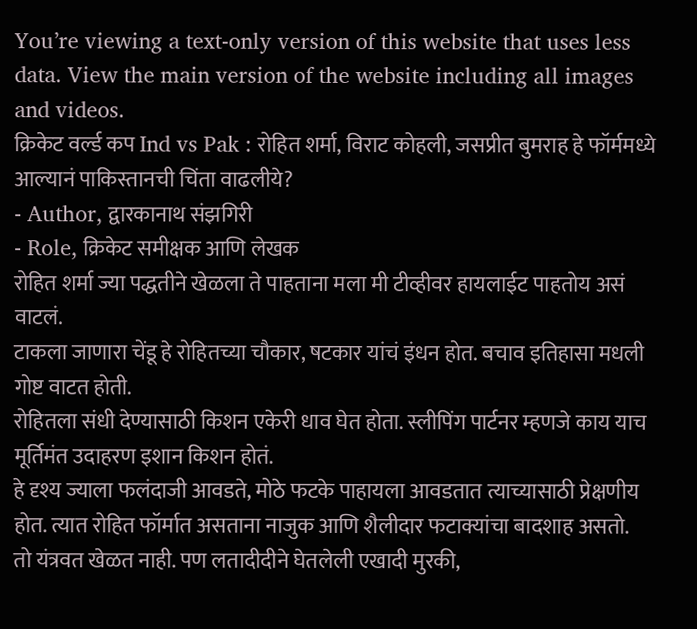You’re viewing a text-only version of this website that uses less data. View the main version of the website including all images and videos.
क्रिकेट वर्ल्ड कप Ind vs Pak : रोहित शर्मा, विराट कोहली, जसप्रीत बुमराह हे फॉर्ममध्ये आल्यानं पाकिस्तानची चिंता वाढलीये?
- Author, द्वारकानाथ संझगिरी
- Role, क्रिकेट समीक्षक आणि लेखक
रोहित शर्मा ज्या पद्धतीने खेळला ते पाहताना मला मी टीव्हीवर हायलाईट पाहतोय असं वाटलं.
टाकला जाणारा चेंडू हे रोहितच्या चौकार, षटकार यांचं इंधन होत. बचाव इतिहासा मधली गोष्ट वाटत होती.
रोहितला संधी देण्यासाठी किशन एकेरी धाव घेत होता. स्लीपिंग पार्टनर म्हणजे काय याच मूर्तिमंत उदाहरण इशान किशन होतं.
हे दृश्य ज्याला फलंदाजी आवडते, मोठे फटके पाहायला आवडतात त्याच्यासाठी प्रेक्षणीय होत. त्यात रोहित फॉर्मात असताना नाजुक आणि शैलीदार फटाक्यांचा बादशाह असतो.
तो यंत्रवत खेळत नाही. पण लतादीदीने घेतलेली एखादी मुरकी,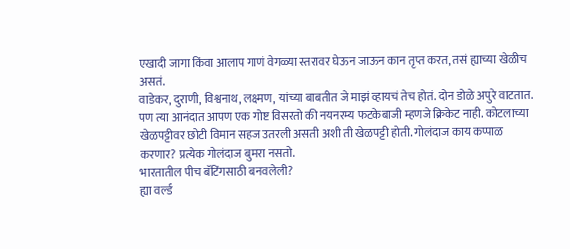एखादी जागा किंवा आलाप गाणं वेगळ्या स्तरावर घेऊन जाऊन कान तृप्त करत, तसं ह्याच्या खेळीच असतं.
वाडेकर, दुराणी, विश्वनाथ, लक्ष्मण, यांच्या बाबतीत जे माझं व्हायचं तेच होतं. दोन डोळे अपुरे वाटतात.
पण त्या आनंदात आपण एक गोष्ट विसरतो की नयनरम्य फटकेबाजी म्हणजे क्रिकेट नाही. कोटलाच्या खेळपट्टीवर छोटी विमान सहज उतरली असती अशी ती खेळपट्टी होती. गोलंदाज काय कप्पाळ करणार? प्रत्येक गोलंदाज बुमरा नसतो.
भारतातील पीच बॅटिंगसाठी बनवलेली?
ह्या वर्ल्ड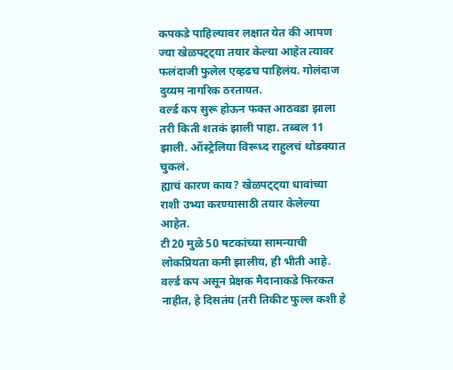कपकडे पाहिल्यावर लक्षात येत की आपण ज्या खेळपट्ट्या तयार केल्या आहेत त्यावर फलंदाजी फुलेल एव्हढच पाहिलंय. गोलंदाज दुय्यम नागरिक ठरतायत.
वर्ल्ड कप सुरू होऊन फक्त आठवडा झाला तरी किती शतकं झाली पाहा. तब्बल 11 झाली. ऑस्ट्रेलिया विरूध्द राहुलचं थोडक्यात चुकलं.
ह्याचं कारण काय? खेळपट्ट्या धावांच्या राशी उभ्या करण्यासाठी तयार केलेल्या आहेत.
टी20 मुळे 50 षटकांच्या सामन्याची लोकप्रियता कमी झालीय, ही भीती आहे. वर्ल्ड कप असून प्रेक्षक मैदानाकडे फिरकत नाहीत, हे दिसतंय (तरी तिकीट फुल्ल कशी हे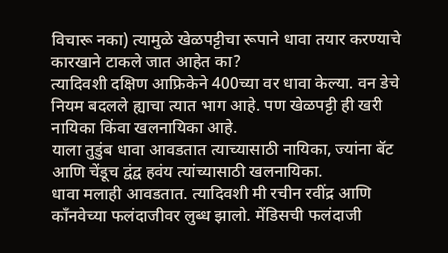विचारू नका) त्यामुळे खेळपट्टीचा रूपाने धावा तयार करण्याचे कारखाने टाकले जात आहेत का?
त्यादिवशी दक्षिण आफ्रिकेने 400च्या वर धावा केल्या. वन डेचे नियम बदलले ह्याचा त्यात भाग आहे. पण खेळपट्टी ही खरी नायिका किंवा खलनायिका आहे.
याला तुडुंब धावा आवडतात त्याच्यासाठी नायिका, ज्यांना बॅट आणि चेंडूच द्वंद्व हवंय त्यांच्यासाठी खलनायिका.
धावा मलाही आवडतात. त्यादिवशी मी रचीन रवींद्र आणि काँनवेच्या फलंदाजीवर लुब्ध झालो. मेंडिसची फलंदाजी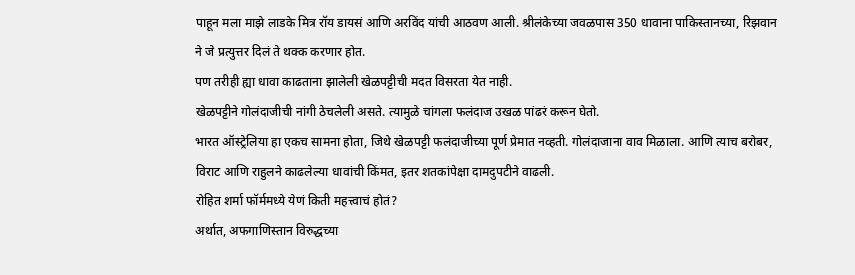पाहून मला माझे लाडके मित्र रॉय डायसं आणि अरविंद यांची आठवण आली. श्रीलंकेच्या जवळपास 350 धावाना पाकिस्तानच्या, रिझवान ने जे प्रत्युत्तर दिलं ते थक्क करणार होत.
पण तरीही ह्या धावा काढताना झालेली खेळपट्टीची मदत विसरता येत नाही.
खेळपट्टीने गोलंदाजीची नांगी ठेचलेली असते. त्यामुळे चांगला फलंदाज उखळ पांढरं करून घेतो.
भारत ऑस्ट्रेलिया हा एकच सामना होता, जिथे खेळपट्टी फलंदाजीच्या पूर्ण प्रेमात नव्हती. गोलंदाजाना वाव मिळाला. आणि त्याच बरोबर, विराट आणि राहुलने काढलेल्या धावांची किंमत, इतर शतकांपेक्षा दामदुपटीने वाढली.
रोहित शर्मा फॉर्ममध्ये येणं किती महत्त्वाचं होतं?
अर्थात, अफगाणिस्तान विरुद्धच्या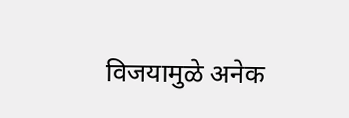विजयामुळे अनेक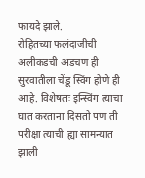फायदे झाले.
रोहितच्या फलंदाजीची अलीकडची अडचण ही सुरवातीला चेंडू स्विंग होणे ही आहे. विशेषतः इन्स्विंग त्याचा घात करताना दिसतो पण ती परीक्षा त्याची ह्या सामन्यात झाली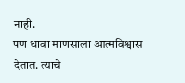नाही.
पण धावा माणसाला आत्मविश्वास देतात. त्याचे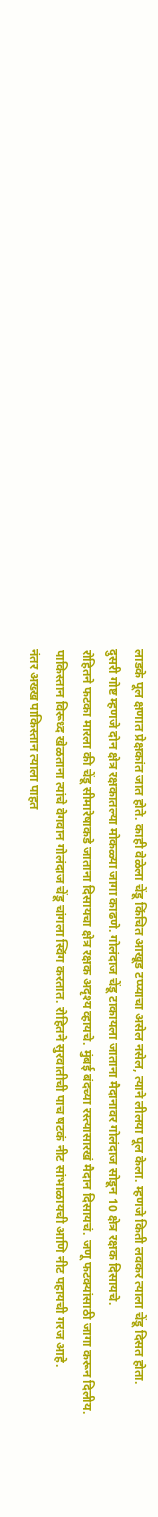लाडके पूल क्षणात प्रेक्षकांत जात होते. काही वेळेला चेंडू किंचित आखूड टप्प्याचा असेल नसेल, त्याने लीलया पूल केला. म्हणजे किती लवकर त्याला चेंडू दिसत होता.
दुसरी गोष्ट म्हणजे दोन क्षेत्र रक्षकातल्या मोकळ्या जागा काढणे. गोलंदाज चेंडू टाकायला जाताना मैदानावर गोलंदाज सोडून 10 क्षेत्र रक्षक दिसायचे.
रोहितने फटका मारला की चेंडू सीमारेषाकडे जाताना दिसायचा क्षेत्र रक्षक अदृश्य व्हायचे. मुंबई बंदच्या रस्त्यासारखं मैदान दिसायचं. जणू फटक्यांसाठी जागा करून दिलीय.
पाकिस्तान विरूध्द खेळताना त्यांचे वेगवान गोलंदाज चेंडू चांगला स्विंग करतात. रोहितने सुरवातीची पाच षटकं नीट सांभाळायची आणि नीट पहायची गरज आहे.
नंतर अख्ख पाकिस्तान त्याला पाहत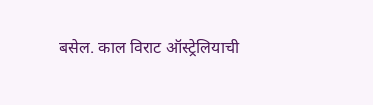बसेल. काल विराट ऑस्ट्रेलियाची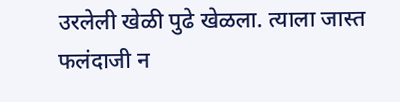उरलेली खेळी पुढे खेळला. त्याला जास्त फलंदाजी न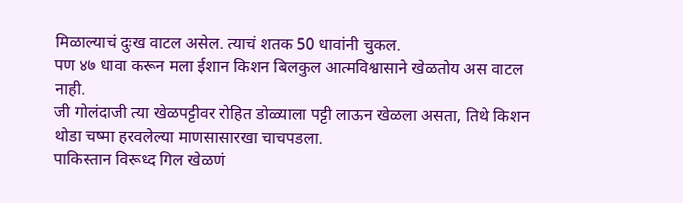मिळाल्याचं दुःख वाटल असेल. त्याचं शतक 50 धावांनी चुकल.
पण ४७ धावा करून मला ईशान किशन बिलकुल आत्मविश्वासाने खेळतोय अस वाटल नाही.
जी गोलंदाजी त्या खेळपट्टीवर रोहित डोळ्याला पट्टी लाऊन खेळला असता, तिथे किशन थोडा चष्मा हरवलेल्या माणसासारखा चाचपडला.
पाकिस्तान विरूध्द गिल खेळणं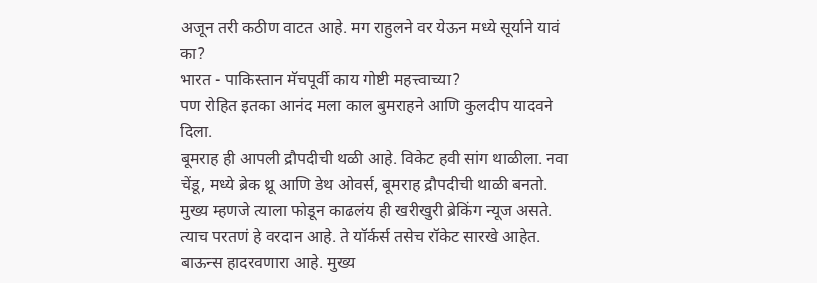अजून तरी कठीण वाटत आहे. मग राहुलने वर येऊन मध्ये सूर्याने यावं का?
भारत - पाकिस्तान मॅचपूर्वी काय गोष्टी महत्त्वाच्या?
पण रोहित इतका आनंद मला काल बुमराहने आणि कुलदीप यादवने दिला.
बूमराह ही आपली द्रौपदीची थळी आहे. विकेट हवी सांग थाळीला. नवा चेंडू, मध्ये ब्रेक थ्रू आणि डेथ ओवर्स, बूमराह द्रौपदीची थाळी बनतो. मुख्य म्हणजे त्याला फोडून काढलंय ही खरीखुरी ब्रेकिंग न्यूज असते.
त्याच परतणं हे वरदान आहे. ते यॉर्कर्स तसेच रॉकेट सारखे आहेत. बाऊन्स हादरवणारा आहे. मुख्य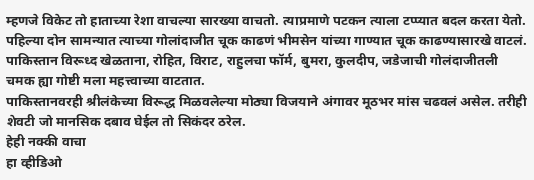म्हणजे विकेट तो हाताच्या रेशा वाचल्या सारख्या वाचतो. त्याप्रमाणे पटकन त्याला टप्प्यात बदल करता येतो.
पहिल्या दोन सामन्यात त्याच्या गोलांदाजीत चूक काढणं भीमसेन यांच्या गाण्यात चूक काढण्यासारखे वाटलं.
पाकिस्तान विरूध्द खेळताना, रोहित, विराट, राहुलचा फॉर्म, बुमरा, कुलदीप, जडेजाची गोलंदाजीतली चमक ह्या गोष्टी मला महत्त्वाच्या वाटतात.
पाकिस्तानवरही श्रीलंकेच्या विरूद्ध मिळवलेल्या मोठ्या विजयाने अंगावर मूठभर मांस चढवलं असेल. तरीही शेवटी जो मानसिक दबाव घेईल तो सिकंदर ठरेल.
हेही नक्की वाचा
हा व्हीडिओ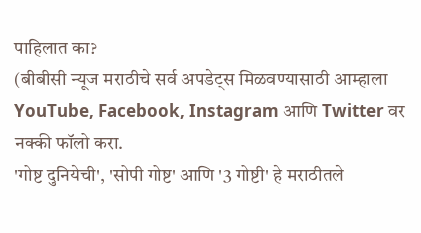पाहिलात का?
(बीबीसी न्यूज मराठीचे सर्व अपडेट्स मिळवण्यासाठी आम्हाला YouTube, Facebook, Instagram आणि Twitter वर नक्की फॉलो करा.
'गोष्ट दुनियेची', 'सोपी गोष्ट' आणि '3 गोष्टी' हे मराठीतले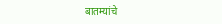बातम्यांचे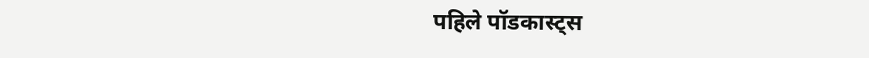पहिले पॉडकास्ट्स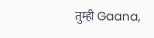तुम्ही Gaana,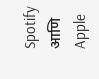Spotify आणि Apple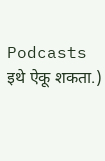Podcasts इथे ऐकू शकता.)